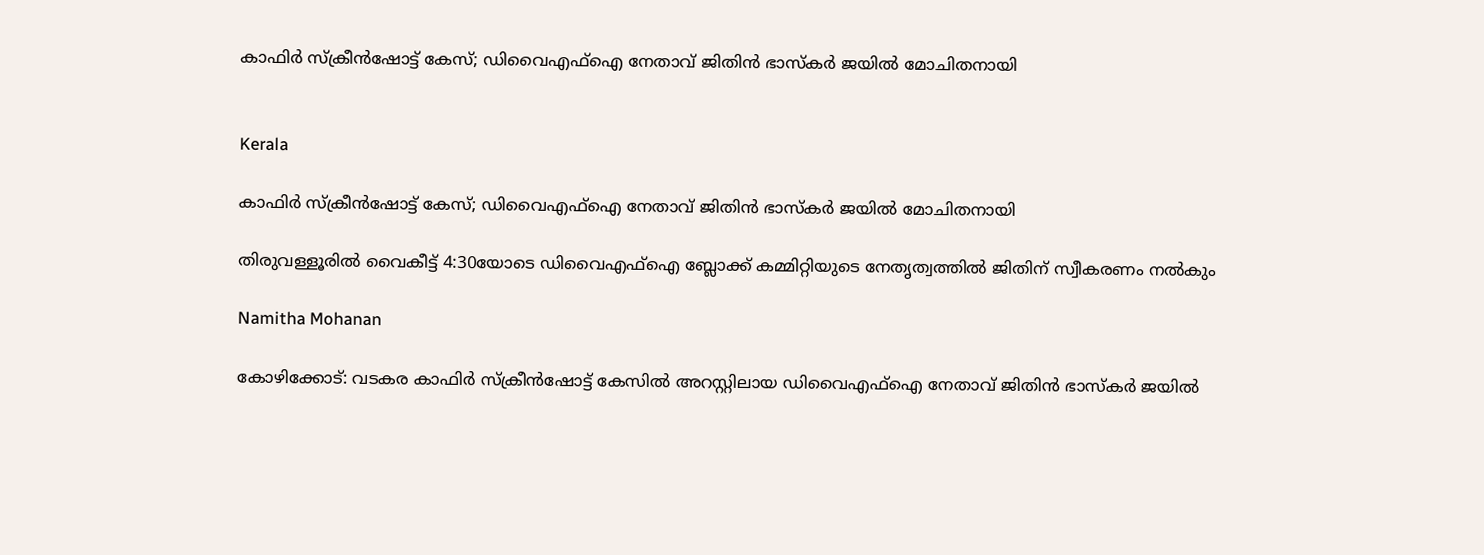കാഫിർ സ്ക്രീൻഷോട്ട് കേസ്; ഡിവൈഎഫ്ഐ നേതാവ് ജിതിൻ ഭാസ്കർ ജയിൽ മോചിതനായി


Kerala

കാഫിർ സ്ക്രീൻഷോട്ട് കേസ്; ഡിവൈഎഫ്ഐ നേതാവ് ജിതിൻ ഭാസ്കർ ജയിൽ മോചിതനായി

തിരുവള്ളൂരിൽ വൈകീട്ട് 4:30യോടെ ഡിവൈഎഫ്ഐ ബ്ലോക്ക് കമ്മിറ്റിയുടെ നേതൃത്വത്തിൽ ജിതിന് സ്വീകരണം നൽകും

Namitha Mohanan

കോഴിക്കോട്: വടകര കാഫിർ സ്ക്രീൻഷോട്ട് കേസിൽ അറസ്റ്റിലായ ഡിവൈഎഫ്ഐ നേതാവ് ജിതിൻ ഭാസ്കർ ജയിൽ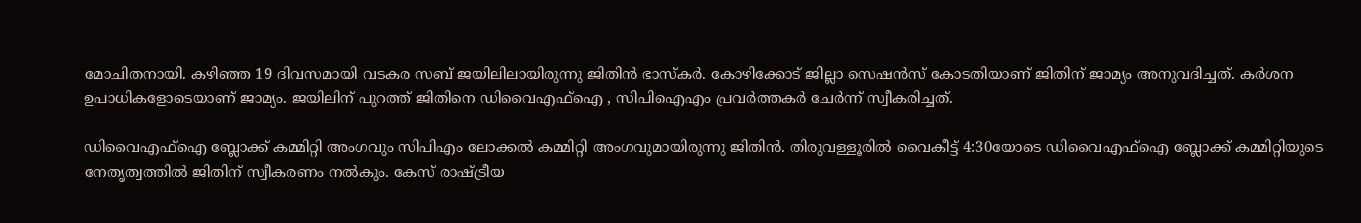മോചിതനായി. കഴിഞ്ഞ 19 ദിവസമായി വടകര സബ് ജയിലിലായിരുന്നു ജിതിൻ ഭാസ്കർ. കോഴിക്കോട് ജില്ലാ സെഷൻസ് കോടതിയാണ് ജിതിന് ജാമ്യം അനുവദിച്ചത്. കർശന ഉപാധികളോടെയാണ് ജാമ്യം. ജയിലിന് പുറത്ത് ജിതിനെ ഡിവൈഎഫ്ഐ , സിപിഐഎം പ്രവർത്തകർ ചേർന്ന് സ്വീകരിച്ചത്.

ഡിവൈഎഫ്ഐ ബ്ലോക്ക് കമ്മിറ്റി അംഗവും സിപിഎം ലോക്കൽ കമ്മിറ്റി അംഗവുമായിരുന്നു ജിതിൻ. തിരുവള്ളൂരിൽ വൈകീട്ട് 4:30യോടെ ഡിവൈഎഫ്ഐ ബ്ലോക്ക് കമ്മിറ്റിയുടെ നേതൃത്വത്തിൽ ജിതിന് സ്വീകരണം നൽകും. കേസ് രാഷ്ട്രീയ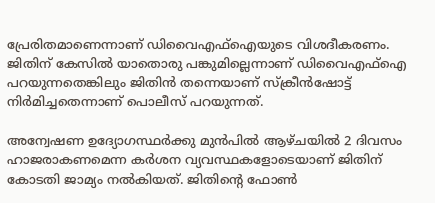പ്രേരിതമാണെന്നാണ് ഡിവൈഎഫ്ഐയുടെ വിശദീകരണം. ജിതിന് കേസിൽ യാതൊരു പങ്കുമില്ലെന്നാണ് ഡിവൈഎഫ്ഐ പറയുന്നതെങ്കിലും ജിതിൻ തന്നെയാണ് സ്ക്രീൻഷോട്ട് നിർമിച്ചതെന്നാണ് പൊലീസ് പറയുന്നത്.

അന്വേഷണ ഉദ‍്യോഗസ്ഥർക്കു മുൻപിൽ ആഴ്ചയിൽ 2 ദിവസം ഹാജരാകണമെന്ന കർശന വ‍്യവസ്ഥകളോടെയാണ് ജിതിന് കോടതി ജാമ‍്യം നൽകിയത്. ജിതിന്‍റെ ഫോൺ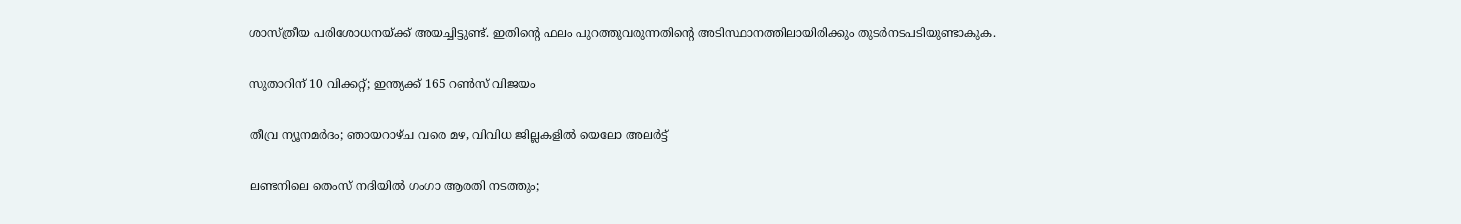ശാസ്ത്രീയ പരിശോധനയ്ക്ക് അയച്ചിട്ടുണ്ട്. ഇതിന്‍റെ ഫലം പുറത്തുവരുന്നതിന്‍റെ അടിസ്ഥാനത്തിലായിരിക്കും തുടർനടപടിയുണ്ടാകുക.

സുതാറിന് 10 വിക്കറ്റ്; ഇന്ത്യക്ക് 165 റൺസ് വിജയം

തീവ്ര ന്യൂനമർദം; ഞായറാഴ്ച വരെ മഴ, വിവിധ ജില്ലകളിൽ യെലോ അലർട്ട്

ലണ്ടനിലെ തെംസ് നദിയിൽ ഗംഗാ ആരതി നടത്തും;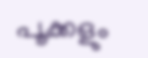പൂക്കളും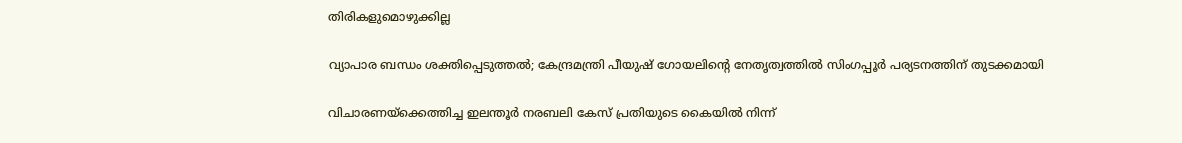തിരികളുമൊഴുക്കില്ല

വ്യാപാര ബന്ധം ശക്തിപ്പെടുത്തൽ; കേന്ദ്രമന്ത്രി പീയുഷ് ഗോയലിന്‍റെ നേതൃത്വത്തിൽ സിംഗപ്പൂർ പര്യടനത്തിന് തുടക്കമായി

വിചാരണയ്ക്കെത്തിച്ച ഇലന്തൂർ നരബലി കേസ് പ്രതിയുടെ കൈയിൽ നിന്ന്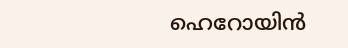ഹെറോയിൻ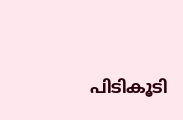പിടികൂടി